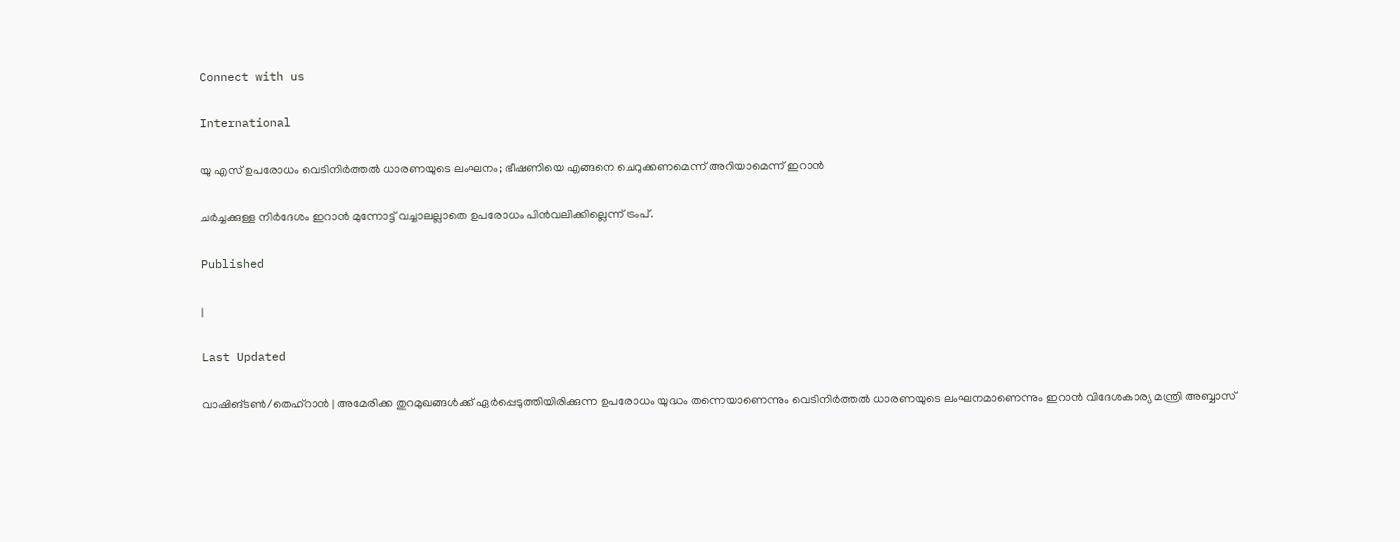Connect with us

International

യു എസ് ഉപരോധം വെടിനിര്‍ത്തല്‍ ധാരണയുടെ ലംഘനം; ഭീഷണിയെ എങ്ങനെ ചെറുക്കണമെന്ന് അറിയാമെന്ന് ഇറാന്‍

ചര്‍ച്ചക്കുള്ള നിര്‍ദേശം ഇറാന്‍ മുന്നോട്ട് വച്ചാലല്ലാതെ ഉപരോധം പിന്‍വലിക്കില്ലെന്ന് ട്രംപ്.

Published

|

Last Updated

വാഷിങ്ടണ്‍/തെഹ്‌റാന്‍ | അമേരിക്ക തുറമുഖങ്ങള്‍ക്ക് ഏര്‍പ്പെടുത്തിയിരിക്കുന്ന ഉപരോധം യുദ്ധം തന്നെയാണെന്നും വെടിനിര്‍ത്തല്‍ ധാരണയുടെ ലംഘനമാണെന്നും ഇറാന്‍ വിദേശകാര്യ മന്ത്രി അബ്ബാസ്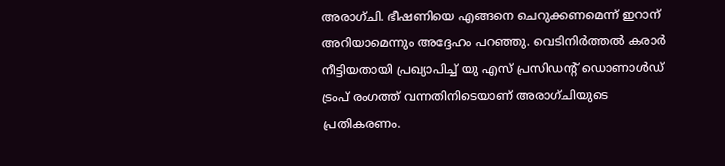അരാഗ്ചി. ഭീഷണിയെ എങ്ങനെ ചെറുക്കണമെന്ന് ഇറാന് അറിയാമെന്നും അദ്ദേഹം പറഞ്ഞു. വെടിനിര്‍ത്തല്‍ കരാര്‍ നീട്ടിയതായി പ്രഖ്യാപിച്ച് യു എസ് പ്രസിഡന്റ് ഡൊണാള്‍ഡ് ട്രംപ് രംഗത്ത് വന്നതിനിടെയാണ് അരാഗ്ചിയുടെ പ്രതികരണം.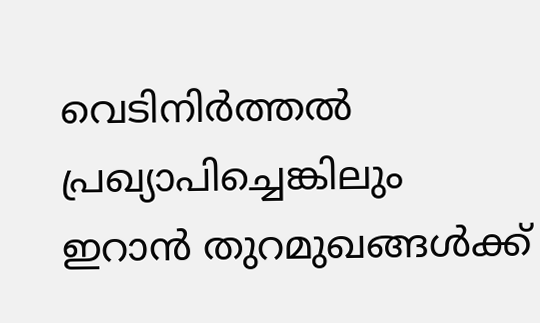വെടിനിര്‍ത്തല്‍ പ്രഖ്യാപിച്ചെങ്കിലും ഇറാന്‍ തുറമുഖങ്ങള്‍ക്ക്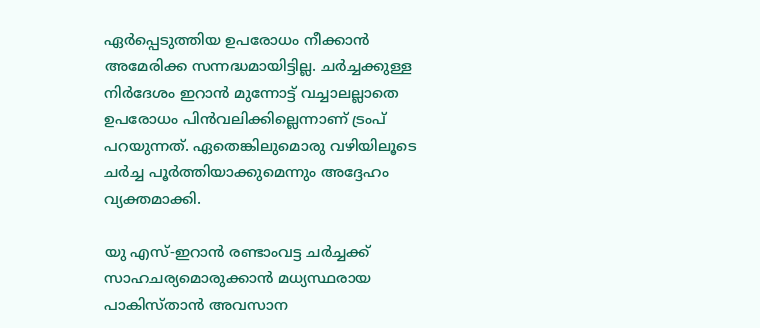ഏര്‍പ്പെടുത്തിയ ഉപരോധം നീക്കാന്‍ അമേരിക്ക സന്നദ്ധമായിട്ടില്ല. ചര്‍ച്ചക്കുള്ള നിര്‍ദേശം ഇറാന്‍ മുന്നോട്ട് വച്ചാലല്ലാതെ ഉപരോധം പിന്‍വലിക്കില്ലെന്നാണ് ട്രംപ് പറയുന്നത്. ഏതെങ്കിലുമൊരു വഴിയിലൂടെ ചര്‍ച്ച പൂര്‍ത്തിയാക്കുമെന്നും അദ്ദേഹം വ്യക്തമാക്കി.

യു എസ്-ഇറാന്‍ രണ്ടാംവട്ട ചര്‍ച്ചക്ക് സാഹചര്യമൊരുക്കാന്‍ മധ്യസ്ഥരായ പാകിസ്താന്‍ അവസാന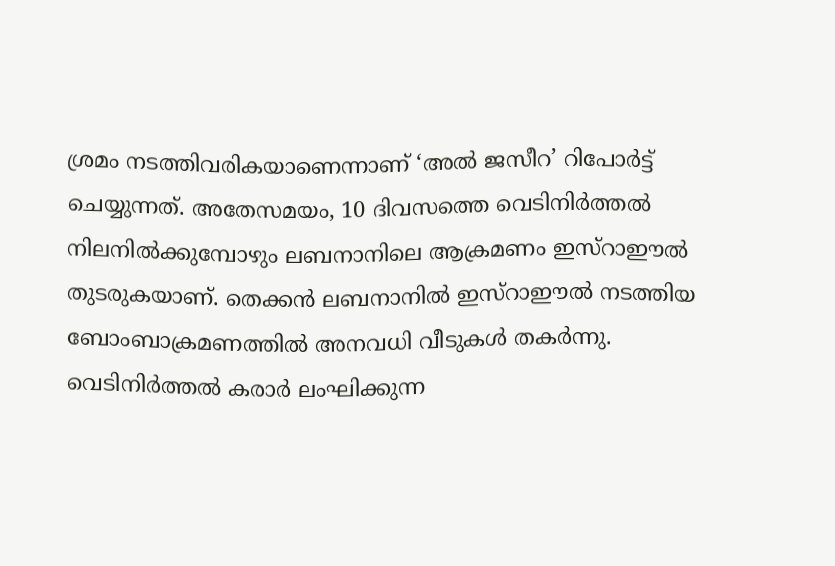ശ്രമം നടത്തിവരികയാണെന്നാണ് ‘അല്‍ ജസീറ’ റിപോര്‍ട്ട് ചെയ്യുന്നത്. അതേസമയം, 10 ദിവസത്തെ വെടിനിര്‍ത്തല്‍ നിലനില്‍ക്കുമ്പോഴും ലബനാനിലെ ആക്രമണം ഇസ്‌റാഈല്‍ തുടരുകയാണ്. തെക്കന്‍ ലബനാനില്‍ ഇസ്‌റാഈല്‍ നടത്തിയ ബോംബാക്രമണത്തില്‍ അനവധി വീടുകള്‍ തകര്‍ന്നു. വെടിനിര്‍ത്തല്‍ കരാര്‍ ലംഘിക്കുന്ന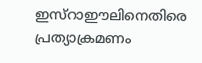ഇസ്‌റാഈലിനെതിരെ പ്രത്യാക്രമണം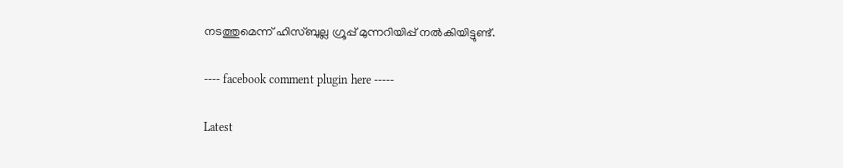നടത്തുമെന്ന് ഹിസ്ബുല്ല ഗ്രൂപ്പ് മുന്നറിയിപ്പ് നല്‍കിയിട്ടുണ്ട്.

---- facebook comment plugin here -----

Latest